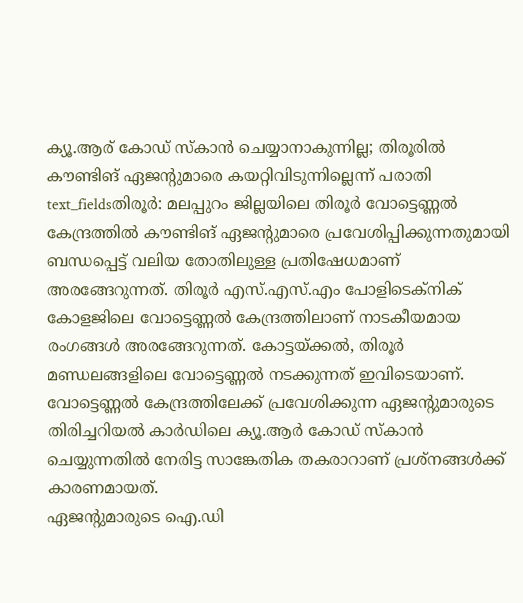ക്യൂ.ആര് കോഡ് സ്കാൻ ചെയ്യാനാകുന്നില്ല; തിരൂരിൽ കൗണ്ടിങ് ഏജന്റുമാരെ കയറ്റിവിടുന്നില്ലെന്ന് പരാതി
text_fieldsതിരൂർ: മലപ്പുറം ജില്ലയിലെ തിരൂർ വോട്ടെണ്ണൽ കേന്ദ്രത്തിൽ കൗണ്ടിങ് ഏജന്റുമാരെ പ്രവേശിപ്പിക്കുന്നതുമായി ബന്ധപ്പെട്ട് വലിയ തോതിലുള്ള പ്രതിഷേധമാണ് അരങ്ങേറുന്നത്. തിരൂർ എസ്.എസ്.എം പോളിടെക്നിക് കോളജിലെ വോട്ടെണ്ണൽ കേന്ദ്രത്തിലാണ് നാടകീയമായ രംഗങ്ങൾ അരങ്ങേറുന്നത്. കോട്ടയ്ക്കൽ, തിരൂർ മണ്ഡലങ്ങളിലെ വോട്ടെണ്ണൽ നടക്കുന്നത് ഇവിടെയാണ്. വോട്ടെണ്ണൽ കേന്ദ്രത്തിലേക്ക് പ്രവേശിക്കുന്ന ഏജന്റുമാരുടെ തിരിച്ചറിയൽ കാർഡിലെ ക്യൂ.ആർ കോഡ് സ്കാൻ ചെയ്യുന്നതിൽ നേരിട്ട സാങ്കേതിക തകരാറാണ് പ്രശ്നങ്ങൾക്ക് കാരണമായത്.
ഏജന്റുമാരുടെ ഐ.ഡി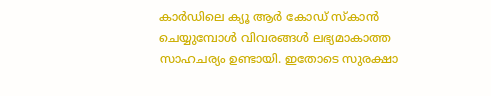കാർഡിലെ ക്യൂ ആർ കോഡ് സ്കാൻ ചെയ്യുമ്പോൾ വിവരങ്ങൾ ലഭ്യമാകാത്ത സാഹചര്യം ഉണ്ടായി. ഇതോടെ സുരക്ഷാ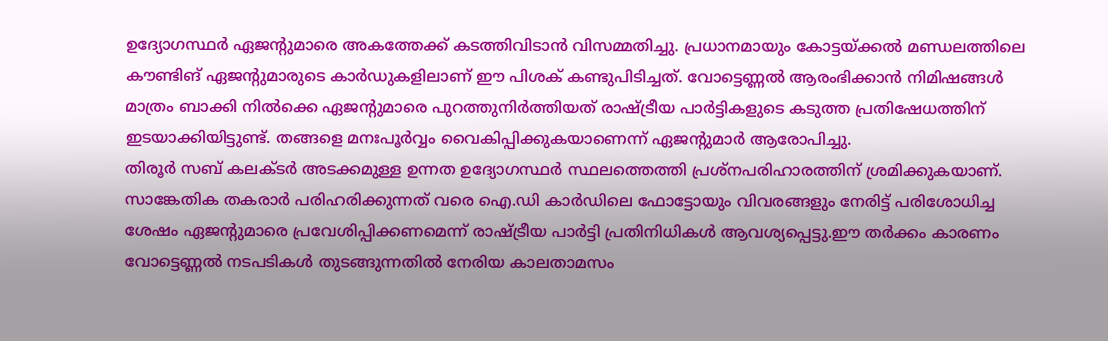ഉദ്യോഗസ്ഥർ ഏജന്റുമാരെ അകത്തേക്ക് കടത്തിവിടാൻ വിസമ്മതിച്ചു. പ്രധാനമായും കോട്ടയ്ക്കൽ മണ്ഡലത്തിലെ കൗണ്ടിങ് ഏജന്റുമാരുടെ കാർഡുകളിലാണ് ഈ പിശക് കണ്ടുപിടിച്ചത്. വോട്ടെണ്ണൽ ആരംഭിക്കാൻ നിമിഷങ്ങൾ മാത്രം ബാക്കി നിൽക്കെ ഏജന്റുമാരെ പുറത്തുനിർത്തിയത് രാഷ്ട്രീയ പാർട്ടികളുടെ കടുത്ത പ്രതിഷേധത്തിന് ഇടയാക്കിയിട്ടുണ്ട്. തങ്ങളെ മനഃപൂർവ്വം വൈകിപ്പിക്കുകയാണെന്ന് ഏജന്റുമാർ ആരോപിച്ചു.
തിരൂർ സബ് കലക്ടർ അടക്കമുള്ള ഉന്നത ഉദ്യോഗസ്ഥർ സ്ഥലത്തെത്തി പ്രശ്നപരിഹാരത്തിന് ശ്രമിക്കുകയാണ്. സാങ്കേതിക തകരാർ പരിഹരിക്കുന്നത് വരെ ഐ.ഡി കാർഡിലെ ഫോട്ടോയും വിവരങ്ങളും നേരിട്ട് പരിശോധിച്ച ശേഷം ഏജന്റുമാരെ പ്രവേശിപ്പിക്കണമെന്ന് രാഷ്ട്രീയ പാർട്ടി പ്രതിനിധികൾ ആവശ്യപ്പെട്ടു.ഈ തർക്കം കാരണം വോട്ടെണ്ണൽ നടപടികൾ തുടങ്ങുന്നതിൽ നേരിയ കാലതാമസം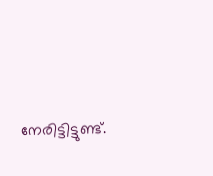നേരിട്ടിട്ടുണ്ട്.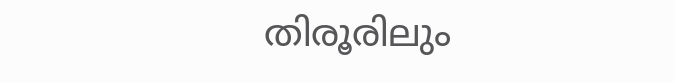തിരൂരിലും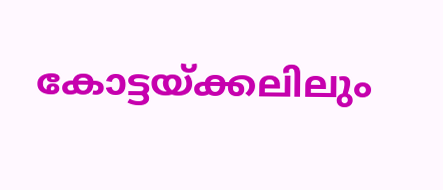കോട്ടയ്ക്കലിലും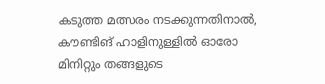കടുത്ത മത്സരം നടക്കുന്നതിനാൽ, കൗണ്ടിങ് ഹാളിനുള്ളിൽ ഓരോ മിനിറ്റും തങ്ങളുടെ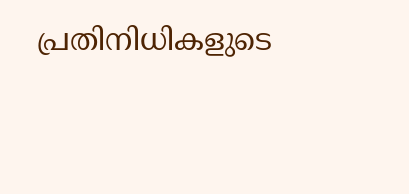പ്രതിനിധികളുടെ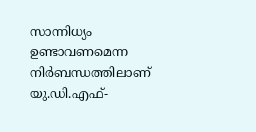സാന്നിധ്യം ഉണ്ടാവണമെന്ന നിർബന്ധത്തിലാണ് യു.ഡി.എഫ്-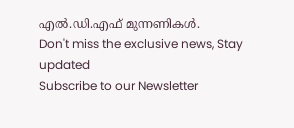എൽ.ഡി.എഫ് മുന്നണികൾ.
Don't miss the exclusive news, Stay updated
Subscribe to our Newsletter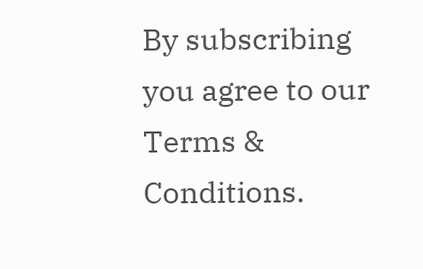By subscribing you agree to our Terms & Conditions.